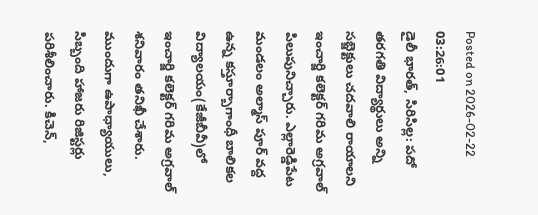Posted on 2026-02-22 03:26:01
డైలీ భారత్, సిరిసిల్ల: పదో తరగతి విద్యార్థులు అన్ని సబ్జెక్టులు చదవాలి రాయాలని ఇంచార్జి కలెక్టర్ గరిమ అగ్రవాల్ పిలుపునిచ్చారు. ఎల్లారెడ్డిపేట మండలం అల్మాస్ పూర్ వద్ద ఉన్న కస్తూర్బాగాంధీ బాలికల విద్యాలయం(కేజీబీవీ)లో ఇంచార్జి కలెక్టర్ గరిమ అగ్రవాల్ శనివారం తనిఖీ చేశారు. ముందుగా ఉపాధ్యాయులు, సిబ్బంది హాజరు రిజిస్టర్లు పరిశీలించారు. కిచెన్,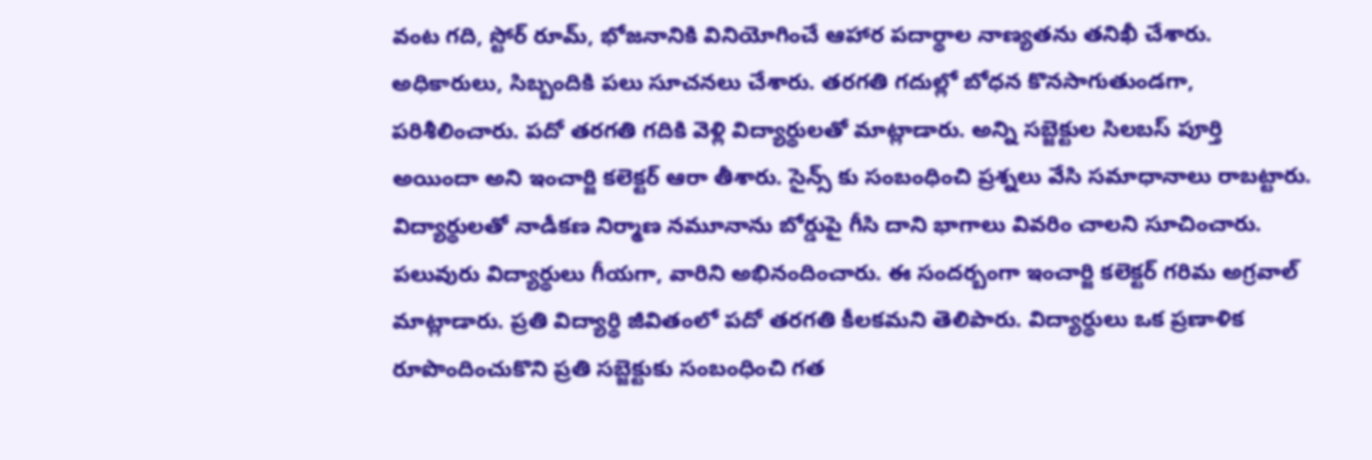వంట గది, స్టోర్ రూమ్, భోజనానికి వినియోగించే ఆహార పదార్థాల నాణ్యతను తనిఖీ చేశారు. అధికారులు, సిబ్బందికి పలు సూచనలు చేశారు. తరగతి గదుల్లో బోధన కొనసాగుతుండగా, పరిశీలించారు. పదో తరగతి గదికి వెళ్లి విద్యార్థులతో మాట్లాడారు. అన్ని సబ్జెక్టుల సిలబస్ పూర్తి అయిందా అని ఇంచార్జి కలెక్టర్ ఆరా తీశారు. సైన్స్ కు సంబంధించి ప్రశ్నలు వేసి సమాధానాలు రాబట్టారు. విద్యార్థులతో నాడీకణ నిర్మాణ నమూనాను బోర్డుపై గీసి దాని భాగాలు వివరిం చాలని సూచించారు. పలువురు విద్యార్థులు గీయగా, వారిని అభినందించారు. ఈ సందర్బంగా ఇంచార్జి కలెక్టర్ గరిమ అగ్రవాల్ మాట్లాడారు. ప్రతి విద్యార్థి జీవితంలో పదో తరగతి కీలకమని తెలిపారు. విద్యార్థులు ఒక ప్రణాళిక రూపొందించుకొని ప్రతి సబ్జెక్టుకు సంబంధించి గత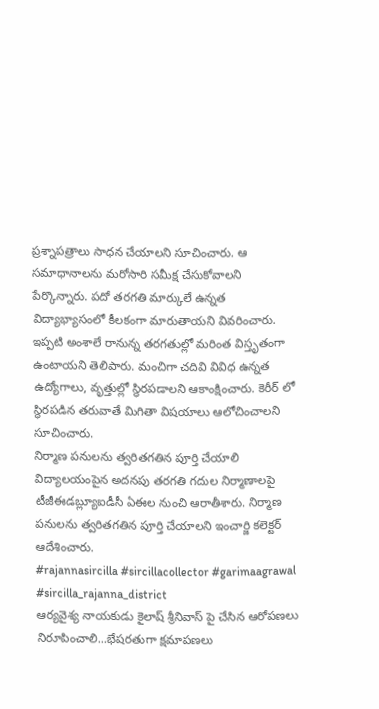ప్రశ్నాపత్రాలు సాధన చేయాలని సూచించారు. ఆ సమాధానాలను మరోసారి సమీక్ష చేసుకోవాలని పేర్కొన్నారు. పదో తరగతి మార్కులే ఉన్నత విద్యాభ్యాసంలో కీలకంగా మారుతాయని వివరించారు. ఇప్పటి అంశాలే రానున్న తరగతుల్లో మరింత విస్తృతంగా ఉంటాయని తెలిపారు. మంచిగా చదివి వివిధ ఉన్నత ఉద్యోగాలు, వృత్తుల్లో స్థిరపడాలని ఆకాంక్షించారు. కెరీర్ లో స్థిరపడిన తరువాతే మిగితా విషయాలు ఆలోచించాలని సూచించారు.
నిర్మాణ పనులను త్వరితగతిన పూర్తి చేయాలి
విద్యాలయంపైన అదనపు తరగతి గదుల నిర్మాణాలపై టీజీఈడబ్ల్యూఐడీసీ ఏఈల నుంచి ఆరాతీశారు. నిర్మాణ పనులను త్వరితగతిన పూర్తి చేయాలని ఇంచార్జి కలెక్టర్ ఆదేశించారు.
#rajannasircilla #sircillacollector #garimaagrawal #sircilla_rajanna_district
ఆర్యవైశ్య నాయకుడు కైలాష్ శ్రీనివాస్ పై చేసిన ఆరోపణలు నిరూపించాలి...భేషరతుగా క్షమాపణలు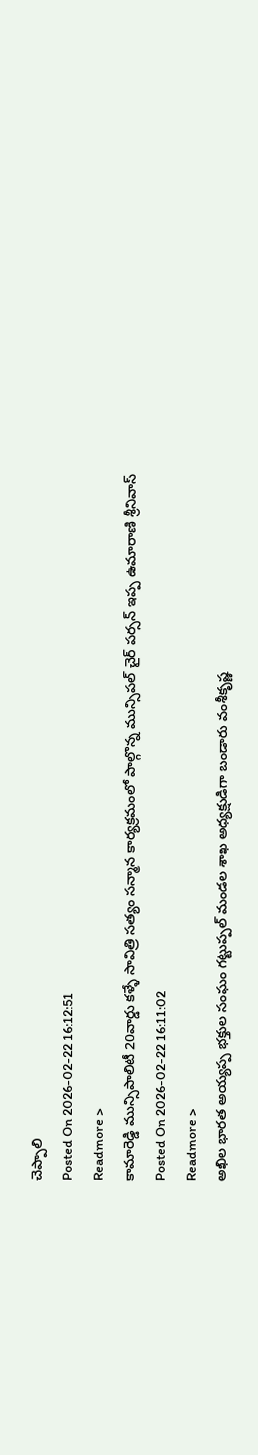చెప్పాలి
Posted On 2026-02-22 16:12:51
Readmore >
కామారెడ్డి మున్సిపాలిటీ 20వార్డు కళ్ళే సావిత్రి సత్యం సన్మాన కార్యక్రమంలో పాల్గొన్న మున్సిపల్ చైర్ పర్సన్ ఇప్ప ఉమారాణి శ్రీనివాస్
Posted On 2026-02-22 16:11:02
Readmore >
అఖిల భారత అయ్యప్ప భక్తుల సంఘం గట్టుప్పల్ మండల శాఖ అధ్యక్షుడిగా బండారు వంశీకృష్ణ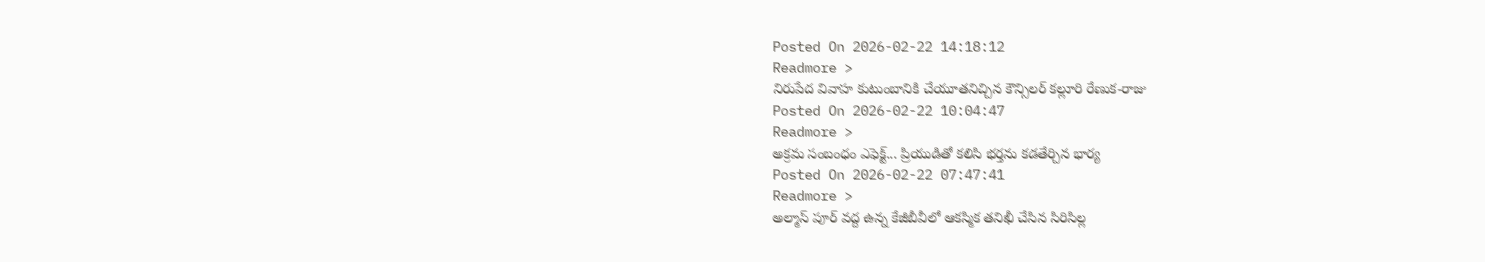Posted On 2026-02-22 14:18:12
Readmore >
నిరుపేద వివాహ కుటుంబానికి చేయూతనిచ్చిన కౌన్సిలర్ కల్లూరి రేణుక-రాజు
Posted On 2026-02-22 10:04:47
Readmore >
అక్రమ సంబంధం ఎఫెక్ట్... ప్రియుడితో కలిసి భర్తను కడతేర్చిన భార్య
Posted On 2026-02-22 07:47:41
Readmore >
అల్మాస్ పూర్ వద్ద ఉన్న కేజీబీవీలో ఆకస్మిక తనిఖీ చేసిన సిరిసిల్ల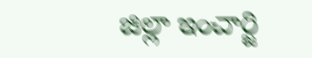జిల్లా ఇంచార్జి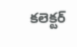కలెక్టర్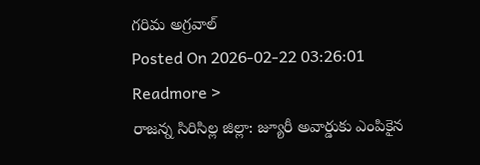గరిమ అగ్రవాల్
Posted On 2026-02-22 03:26:01
Readmore >
రాజన్న సిరిసిల్ల జిల్లా: జ్యూరీ అవార్డుకు ఎంపికైన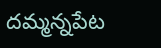దమ్మన్నపేట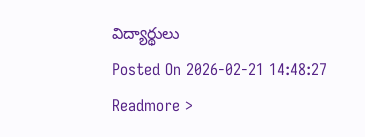విద్యార్థులు
Posted On 2026-02-21 14:48:27
Readmore >